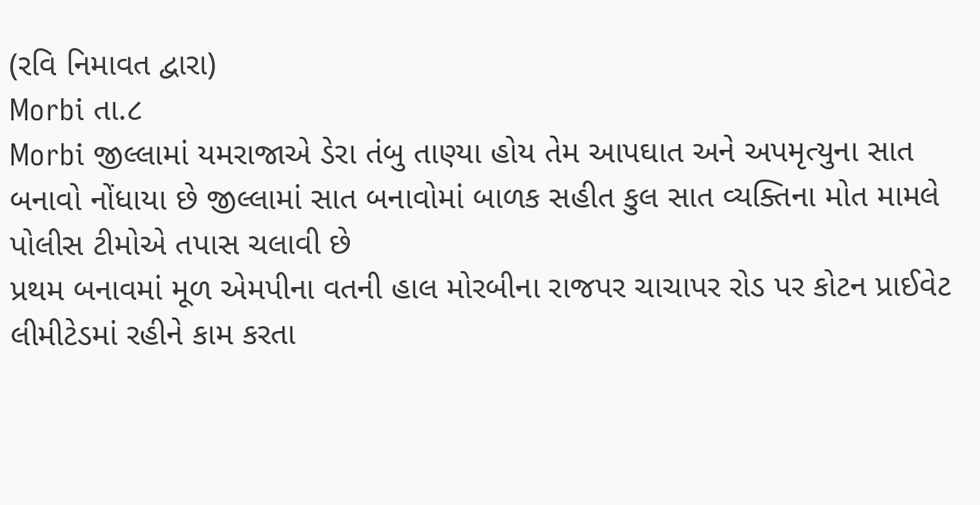(રવિ નિમાવત દ્વારા)
Morbi તા.૮
Morbi જીલ્લામાં યમરાજાએ ડેરા તંબુ તાણ્યા હોય તેમ આપઘાત અને અપમૃત્યુના સાત બનાવો નોંધાયા છે જીલ્લામાં સાત બનાવોમાં બાળક સહીત કુલ સાત વ્યક્તિના મોત મામલે પોલીસ ટીમોએ તપાસ ચલાવી છે
પ્રથમ બનાવમાં મૂળ એમપીના વતની હાલ મોરબીના રાજપર ચાચાપર રોડ પર કોટન પ્રાઈવેટ લીમીટેડમાં રહીને કામ કરતા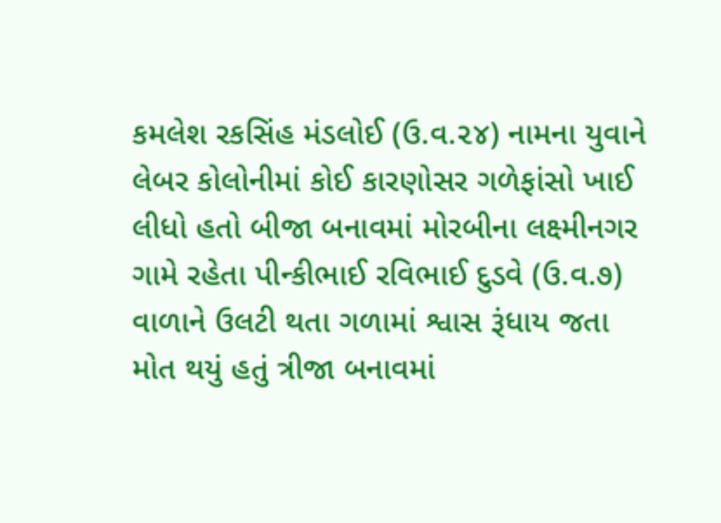કમલેશ રકસિંહ મંડલોઈ (ઉ.વ.૨૪) નામના યુવાને લેબર કોલોનીમાં કોઈ કારણોસર ગળેફાંસો ખાઈ લીધો હતો બીજા બનાવમાં મોરબીના લક્ષ્મીનગર ગામે રહેતા પીન્કીભાઈ રવિભાઈ દુડવે (ઉ.વ.૭) વાળાને ઉલટી થતા ગળામાં શ્વાસ રૂંધાય જતા મોત થયું હતું ત્રીજા બનાવમાં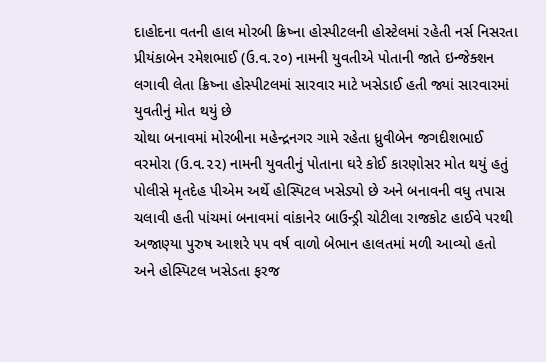દાહોદના વતની હાલ મોરબી ક્રિષ્ના હોસ્પીટલની હોસ્ટેલમાં રહેતી નર્સ નિસરતા પ્રીયંકાબેન રમેશભાઈ (ઉ.વ.૨૦) નામની યુવતીએ પોતાની જાતે ઇન્જેક્શન લગાવી લેતા ક્રિષ્ના હોસ્પીટલમાં સારવાર માટે ખસેડાઈ હતી જ્યાં સારવારમાં યુવતીનું મોત થયું છે
ચોથા બનાવમાં મોરબીના મહેન્દ્રનગર ગામે રહેતા ધ્રુવીબેન જગદીશભાઈ વરમોરા (ઉ.વ.૨૨) નામની યુવતીનું પોતાના ઘરે કોઈ કારણોસર મોત થયું હતું પોલીસે મૃતદેહ પીએમ અર્થે હોસ્પિટલ ખસેડ્યો છે અને બનાવની વધુ તપાસ ચલાવી હતી પાંચમાં બનાવમાં વાંકાનેર બાઉન્ડ્રી ચોટીલા રાજકોટ હાઈવે પરથી અજાણ્યા પુરુષ આશરે ૫૫ વર્ષ વાળો બેભાન હાલતમાં મળી આવ્યો હતો અને હોસ્પિટલ ખસેડતા ફરજ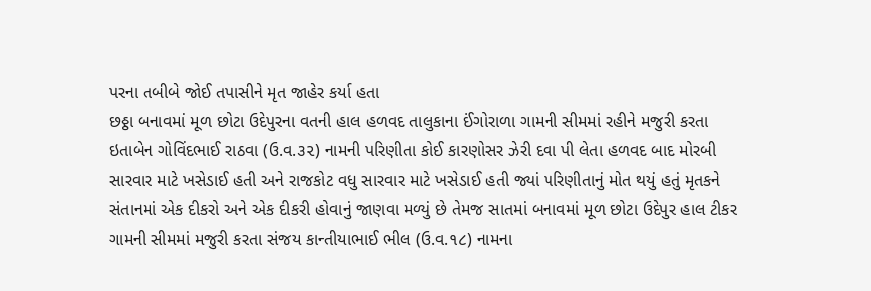પરના તબીબે જોઈ તપાસીને મૃત જાહેર કર્યા હતા
છઠ્ઠા બનાવમાં મૂળ છોટા ઉદેપુરના વતની હાલ હળવદ તાલુકાના ઈંગોરાળા ગામની સીમમાં રહીને મજુરી કરતા ઇતાબેન ગોવિંદભાઈ રાઠવા (ઉ.વ.૩૨) નામની પરિણીતા કોઈ કારણોસર ઝેરી દવા પી લેતા હળવદ બાદ મોરબી સારવાર માટે ખસેડાઈ હતી અને રાજકોટ વધુ સારવાર માટે ખસેડાઈ હતી જ્યાં પરિણીતાનું મોત થયું હતું મૃતકને સંતાનમાં એક દીકરો અને એક દીકરી હોવાનું જાણવા મળ્યું છે તેમજ સાતમાં બનાવમાં મૂળ છોટા ઉદેપુર હાલ ટીકર ગામની સીમમાં મજુરી કરતા સંજય કાન્તીયાભાઈ ભીલ (ઉ.વ.૧૮) નામના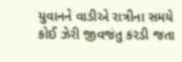યુવાનને વાડીએ રાત્રીના સમયે કોઈ ઝેરી જીવજંતુ કરડી જતા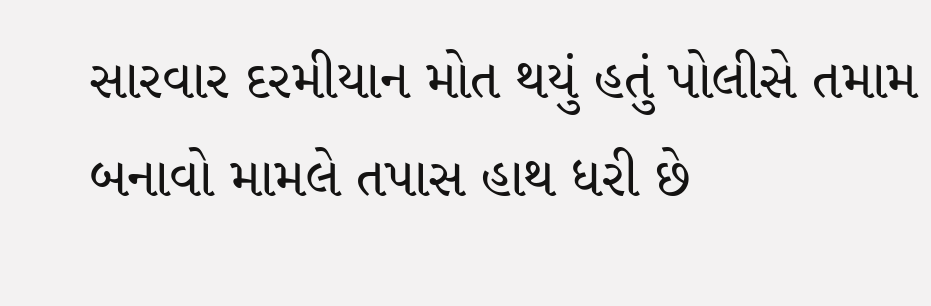સારવાર દરમીયાન મોત થયું હતું પોલીસે તમામ બનાવો મામલે તપાસ હાથ ધરી છે